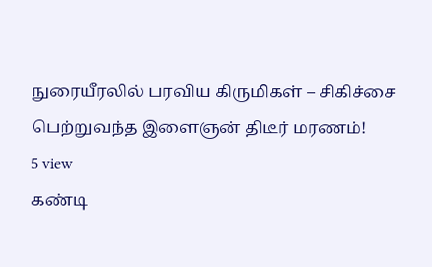நுரையீரலில் பரவிய கிருமிகள் – சிகிச்சை பெற்றுவந்த இளைஞன் திடீர் மரணம்!
5 view
கண்டி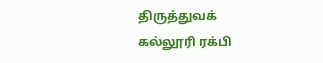திருத்துவக் கல்லூரி ரக்பி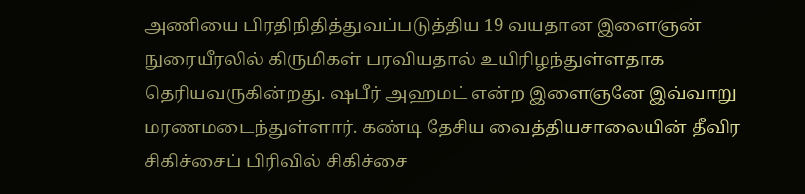அணியை பிரதிநிதித்துவப்படுத்திய 19 வயதான இளைஞன் நுரையீரலில் கிருமிகள் பரவியதால் உயிரிழந்துள்ளதாக தெரியவருகின்றது. ஷபீர் அஹமட் என்ற இளைஞனே இவ்வாறு மரணமடைந்துள்ளார். கண்டி தேசிய வைத்தியசாலையின் தீவிர சிகிச்சைப் பிரிவில் சிகிச்சை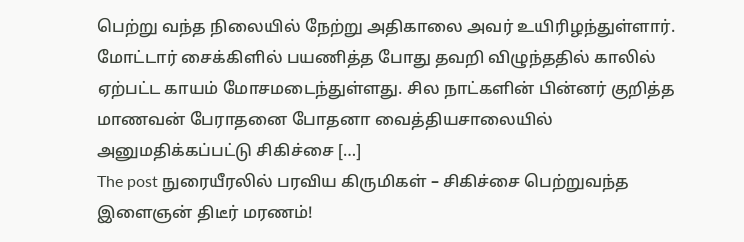பெற்று வந்த நிலையில் நேற்று அதிகாலை அவர் உயிரிழந்துள்ளார். மோட்டார் சைக்கிளில் பயணித்த போது தவறி விழுந்ததில் காலில் ஏற்பட்ட காயம் மோசமடைந்துள்ளது. சில நாட்களின் பின்னர் குறித்த மாணவன் பேராதனை போதனா வைத்தியசாலையில் அனுமதிக்கப்பட்டு சிகிச்சை […]
The post நுரையீரலில் பரவிய கிருமிகள் – சிகிச்சை பெற்றுவந்த இளைஞன் திடீர் மரணம்!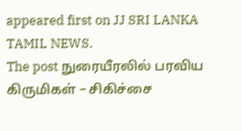appeared first on JJ SRI LANKA TAMIL NEWS.
The post நுரையீரலில் பரவிய கிருமிகள் – சிகிச்சை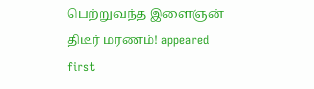பெற்றுவந்த இளைஞன் திடீர் மரணம்! appeared first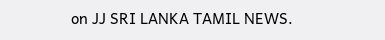on JJ SRI LANKA TAMIL NEWS.